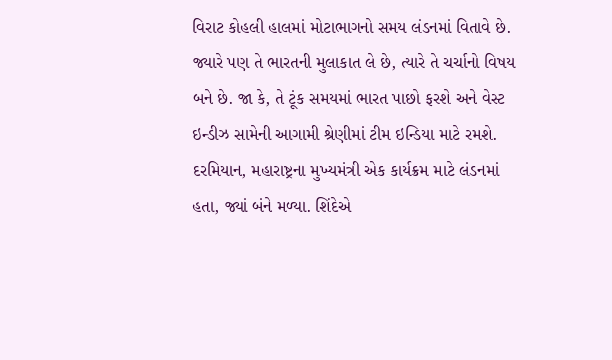વિરાટ કોહલી હાલમાં મોટાભાગનો સમય લંડનમાં વિતાવે છે. જ્યારે પણ તે ભારતની મુલાકાત લે છે, ત્યારે તે ચર્ચાનો વિષય બને છે. જા કે, તે ટૂંક સમયમાં ભારત પાછો ફરશે અને વેસ્ટ ઇન્ડીઝ સામેની આગામી શ્રેણીમાં ટીમ ઇન્ડિયા માટે રમશે. દરમિયાન, મહારાષ્ટ્રના મુખ્યમંત્રી એક કાર્યક્રમ માટે લંડનમાં હતા, જ્યાં બંને મળ્યા. શિંદેએ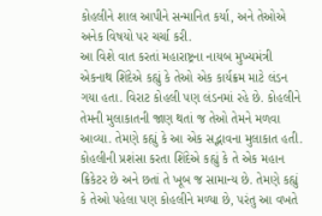કોહલીને શાલ આપીને સન્માનિત કર્યા, અને તેઓએ અનેક વિષયો પર ચર્ચા કરી.
આ વિશે વાત કરતાં મહારાષ્ટ્રના નાયબ મુખ્યમંત્રી એકનાથ શિંદેએ કહ્યું કે તેઓ એક કાર્યક્રમ માટે લંડન ગયા હતા. વિરાટ કોહલી પણ લંડનમાં રહે છે. કોહલીને તેમની મુલાકાતની જાણ થતાં જ તેઓ તેમને મળવા આવ્યા. તેમણે કહ્યું કે આ એક સદ્ભાવના મુલાકાત હતી. કોહલીની પ્રશંસા કરતા શિંદેએ કહ્યું કે તે એક મહાન ક્રિકેટર છે અને છતાં તે ખૂબ જ સામાન્ય છે. તેમણે કહ્યું કે તેઓ પહેલા પણ કોહલીને મળ્યા છે, પરંતુ આ વખતે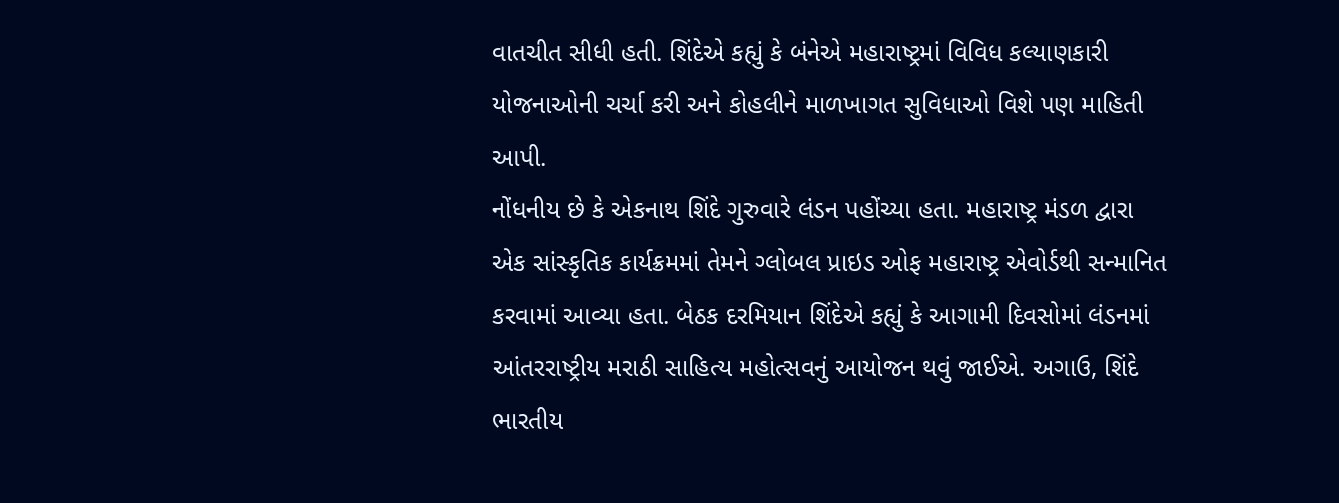વાતચીત સીધી હતી. શિંદેએ કહ્યું કે બંનેએ મહારાષ્ટ્રમાં વિવિધ કલ્યાણકારી યોજનાઓની ચર્ચા કરી અને કોહલીને માળખાગત સુવિધાઓ વિશે પણ માહિતી આપી.
નોંધનીય છે કે એકનાથ શિંદે ગુરુવારે લંડન પહોંચ્યા હતા. મહારાષ્ટ્ર મંડળ દ્વારા એક સાંસ્કૃતિક કાર્યક્રમમાં તેમને ગ્લોબલ પ્રાઇડ ઓફ મહારાષ્ટ્ર એવોર્ડથી સન્માનિત કરવામાં આવ્યા હતા. બેઠક દરમિયાન શિંદેએ કહ્યું કે આગામી દિવસોમાં લંડનમાં આંતરરાષ્ટ્રીય મરાઠી સાહિત્ય મહોત્સવનું આયોજન થવું જાઈએ. અગાઉ, શિંદે ભારતીય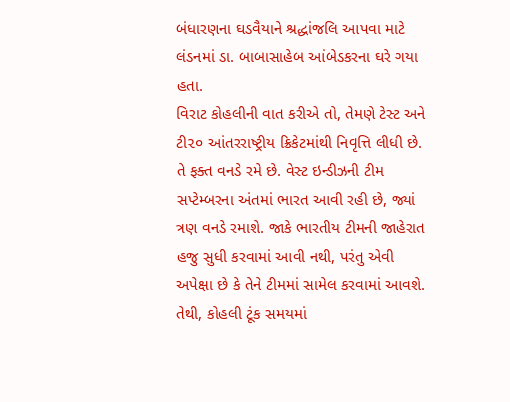બંધારણના ઘડવૈયાને શ્રદ્ધાંજલિ આપવા માટે લંડનમાં ડા. બાબાસાહેબ આંબેડકરના ઘરે ગયા હતા.
વિરાટ કોહલીની વાત કરીએ તો, તેમણે ટેસ્ટ અને ટી૨૦ આંતરરાષ્ટ્રીય ક્રિકેટમાંથી નિવૃત્તિ લીધી છે. તે ફક્ત વનડે રમે છે. વેસ્ટ ઇન્ડીઝની ટીમ સપ્ટેમ્બરના અંતમાં ભારત આવી રહી છે, જ્યાં ત્રણ વનડે રમાશે. જાકે ભારતીય ટીમની જાહેરાત હજુ સુધી કરવામાં આવી નથી, પરંતુ એવી અપેક્ષા છે કે તેને ટીમમાં સામેલ કરવામાં આવશે. તેથી, કોહલી ટૂંક સમયમાં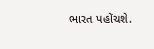ભારત પહોંચશે.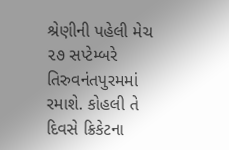શ્રેણીની પહેલી મેચ ૨૭ સપ્ટેમ્બરે તિરુવનંતપુરમમાં રમાશે. કોહલી તે દિવસે ક્રિકેટના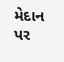મેદાન પર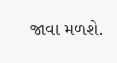જાવા મળશે.